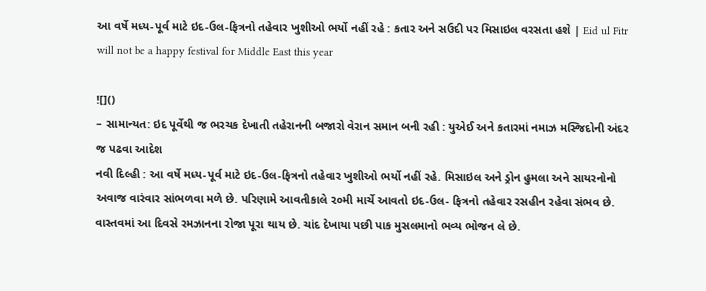આ વર્ષે મધ્ય-પૂર્વ માટે ઇદ-ઉલ-ફિત્રનો તહેવાર ખુશીઓ ભર્યો નહીં રહે : કતાર અને સઉદી પર મિસાઇલ વરસતા હશે | Eid ul Fitr will not be a happy festival for Middle East this year

![]()
– સામાન્યત: ઇદ પૂર્વેથી જ ભરચક દેખાતી તહેરાનની બજારો વેરાન સમાન બની રહી : યુએઈ અને કતારમાં નમાઝ મસ્જિદોની અંદર જ પઢવા આદેશ
નવી દિલ્હી : આ વર્ષે મધ્ય-પૂર્વ માટે ઇદ-ઉલ-ફિત્રનો તહેવાર ખુશીઓ ભર્યો નહીં રહે. મિસાઇલ અને ડ્રોન હુમલા અને સાયરનોનો અવાજ વારંવાર સાંભળવા મળે છે. પરિણામે આવતીકાલે ૨૦મી માર્ચે આવતો ઇદ-ઉલ- ફિત્રનો તહેવાર રસહીન રહેવા સંભવ છે. વાસ્તવમાં આ દિવસે રમઝાનના રોજા પૂરા થાય છે. ચાંદ દેખાયા પછી પાક મુસલમાનો ભવ્ય ભોજન લે છે.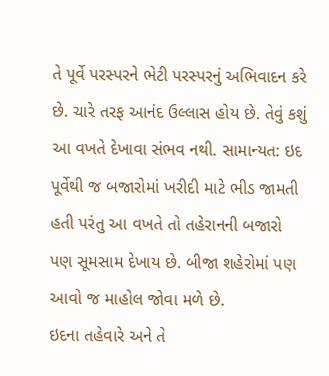તે પૂર્વે પરસ્પરને ભેટી પરસ્પરનું અભિવાદન કરે છે. ચારે તરફ આનંદ ઉલ્લાસ હોય છે. તેવું કશું આ વખતે દેખાવા સંભવ નથી. સામાન્યત: ઇદ પૂર્વેથી જ બજારોમાં ખરીદી માટે ભીડ જામતી હતી પરંતુ આ વખતે તો તહેરાનની બજારો પણ સૂમસામ દેખાય છે. બીજા શહેરોમાં પણ આવો જ માહોલ જોવા મળે છે.
ઇદના તહેવારે અને તે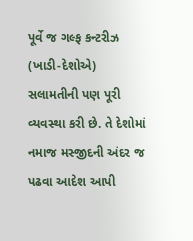પૂર્વે જ ગલ્ફ કન્ટરીઝ (ખાડી-દેશોએ) સલામતીની પણ પૂરી વ્યવસ્થા કરી છે. તે દેશોમાં નમાજ મસ્જીદની અંદર જ પઢવા આદેશ આપી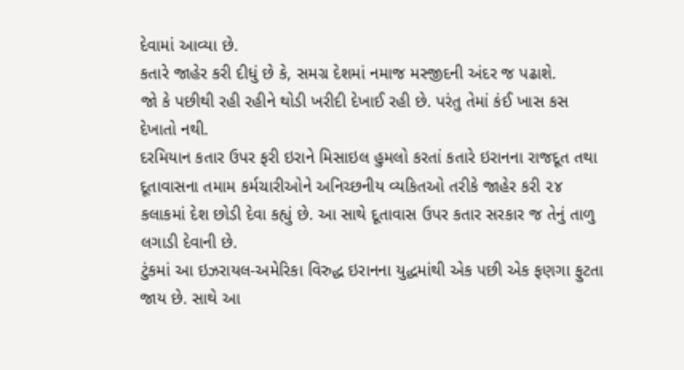દેવામાં આવ્યા છે.
કતારે જાહેર કરી દીધું છે કે, સમગ્ર દેશમાં નમાજ મસ્જીદની અંદર જ પઢાશે.
જો કે પછીથી રહી રહીને થોડી ખરીદી દેખાઈ રહી છે. પરંતુ તેમાં કંઈ ખાસ કસ દેખાતો નથી.
દરમિયાન કતાર ઉપર ફરી ઇરાને મિસાઇલ હુમલો કરતાં કતારે ઇરાનના રાજદૂત તથા દૂતાવાસના તમામ કર્મચારીઓને અનિચ્છનીય વ્યકિતઓ તરીકે જાહેર કરી ૨૪ કલાકમાં દેશ છોડી દેવા કહ્યું છે. આ સાથે દૂતાવાસ ઉપર કતાર સરકાર જ તેનું તાળુ લગાડી દેવાની છે.
ટુંકમાં આ ઇઝરાયલ-અમેરિકા વિરુદ્ધ ઇરાનના યુદ્ધમાંથી એક પછી એક ફણગા ફુટતા જાય છે. સાથે આ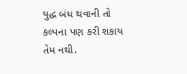યુદ્ધ બંધ થવાની તો કલ્પના પણ કરી શકાય તેમ નથી.